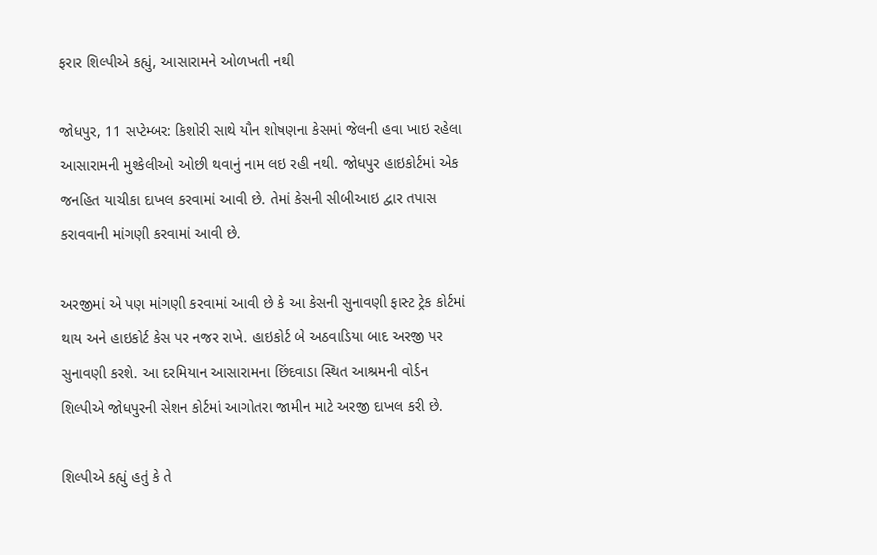ફરાર શિલ્પીએ કહ્યું, આસારામને ઓળખતી નથી

જોધપુર, 11 સપ્ટેમ્બર: કિશોરી સાથે યૌન શોષણના કેસમાં જેલની હવા ખાઇ રહેલા આસારામની મુશ્કેલીઓ ઓછી થવાનું નામ લઇ રહી નથી. જોધપુર હાઇકોર્ટમાં એક જનહિત યાચીકા દાખલ કરવામાં આવી છે. તેમાં કેસની સીબીઆઇ દ્વાર તપાસ કરાવવાની માંગણી કરવામાં આવી છે.

અરજીમાં એ પણ માંગણી કરવામાં આવી છે કે આ કેસની સુનાવણી ફાસ્ટ ટ્રેક કોર્ટમાં થાય અને હાઇકોર્ટ કેસ પર નજર રાખે. હાઇકોર્ટ બે અઠવાડિયા બાદ અરજી પર સુનાવણી કરશે. આ દરમિયાન આસારામના છિંદવાડા સ્થિત આશ્રમની વોર્ડન શિલ્પીએ જોધપુરની સેશન કોર્ટમાં આગોતરા જામીન માટે અરજી દાખલ કરી છે.

શિલ્પીએ કહ્યું હતું કે તે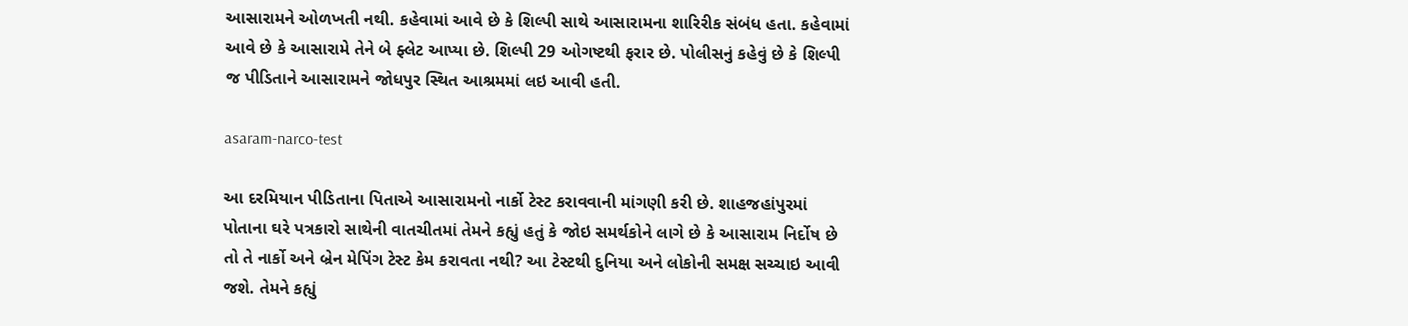આસારામને ઓળખતી નથી. કહેવામાં આવે છે કે શિલ્પી સાથે આસારામના શારિરીક સંબંધ હતા. કહેવામાં આવે છે કે આસારામે તેને બે ફ્લેટ આપ્યા છે. શિલ્પી 29 ઓગષ્ટથી ફરાર છે. પોલીસનું કહેવું છે કે શિલ્પી જ પીડિતાને આસારામને જોધપુર સ્થિત આશ્રમમાં લઇ આવી હતી.

asaram-narco-test

આ દરમિયાન પીડિતાના પિતાએ આસારામનો નાર્કો ટેસ્ટ કરાવવાની માંગણી કરી છે. શાહજહાંપુરમાં પોતાના ઘરે પત્રકારો સાથેની વાતચીતમાં તેમને કહ્યું હતું કે જોઇ સમર્થકોને લાગે છે કે આસારામ નિર્દોષ છે તો તે નાર્કો અને બ્રેન મેપિંગ ટેસ્ટ કેમ કરાવતા નથી? આ ટેસ્ટથી દુનિયા અને લોકોની સમક્ષ સચ્ચાઇ આવી જશે. તેમને કહ્યું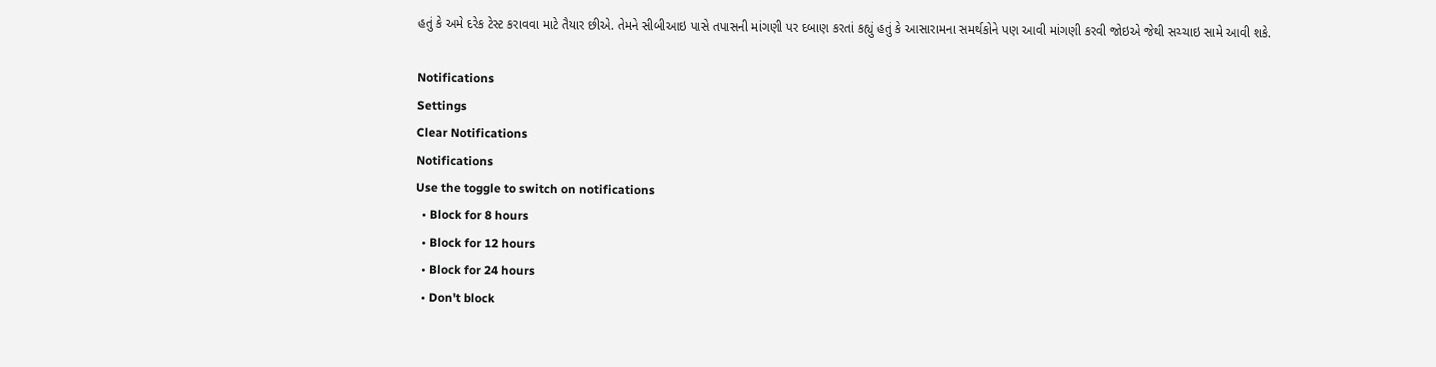હતું કે અમે દરેક ટેસ્ટ કરાવવા માટે તૈયાર છીએ. તેમને સીબીઆઇ પાસે તપાસની માંગણી પર દબાણ કરતાં કહ્યું હતું કે આસારામના સમર્થકોને પણ આવી માંગણી કરવી જોઇએ જેથી સચ્ચાઇ સામે આવી શકે.

Notifications
Settings
Clear Notifications
Notifications
Use the toggle to switch on notifications
  • Block for 8 hours
  • Block for 12 hours
  • Block for 24 hours
  • Don't block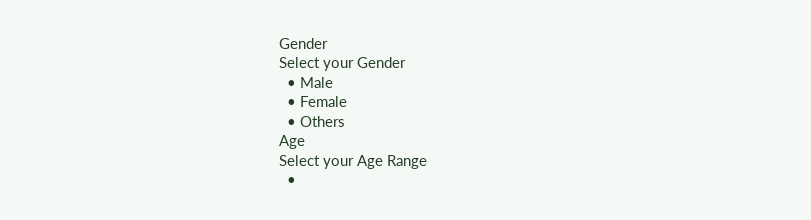Gender
Select your Gender
  • Male
  • Female
  • Others
Age
Select your Age Range
  •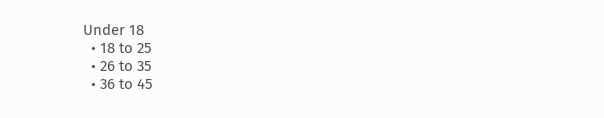Under 18
  • 18 to 25
  • 26 to 35
  • 36 to 45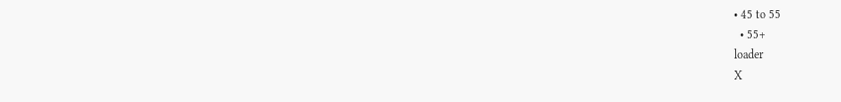• 45 to 55
  • 55+
loader
X